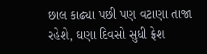છાલ કાઢ્યા પછી પણ વટાણા તાજા રહેશે, ઘણા દિવસો સુધી ફ્રેશ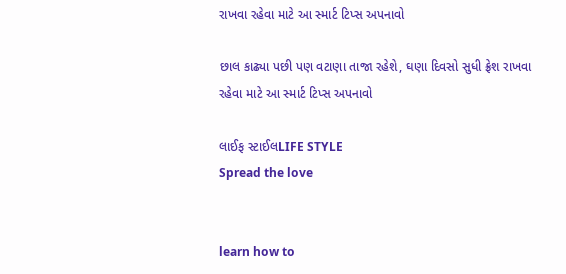રાખવા રહેવા માટે આ સ્માર્ટ ટિપ્સ અપનાવો

છાલ કાઢ્યા પછી પણ વટાણા તાજા રહેશે, ઘણા દિવસો સુધી ફ્રેશ રાખવા રહેવા માટે આ સ્માર્ટ ટિપ્સ અપનાવો

લાઈફ સ્ટાઈલLIFE STYLE
Spread the love


learn how to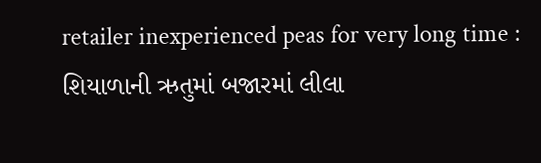retailer inexperienced peas for very long time : શિયાળાની ઋતુમાં બજારમાં લીલા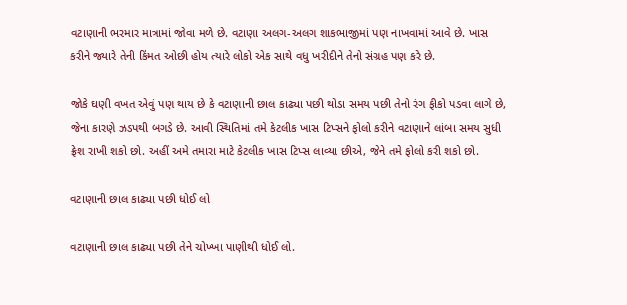વટાણાની ભરમાર માત્રામાં જોવા મળે છે. વટાણા અલગ-અલગ શાકભાજીમાં પણ નાખવામાં આવે છે. ખાસ કરીને જ્યારે તેની કિંમત ઓછી હોય ત્યારે લોકો એક સાથે વધુ ખરીદીને તેનો સંગ્રહ પણ કરે છે.

જોકે ઘણી વખત એવું પણ થાય છે કે વટાણાની છાલ કાઢ્યા પછી થોડા સમય પછી તેનો રંગ ફીકો પડવા લાગે છે, જેના કારણે ઝડપથી બગડે છે. આવી સ્થિતિમાં તમે કેટલીક ખાસ ટિપ્સને ફોલો કરીને વટાણાને લાંબા સમય સુધી ફ્રેશ રાખી શકો છો. અહીં અમે તમારા માટે કેટલીક ખાસ ટિપ્સ લાવ્યા છીએ, જેને તમે ફોલો કરી શકો છો.

વટાણાની છાલ કાઢ્યા પછી ધોઈ લો

વટાણાની છાલ કાઢ્યા પછી તેને ચોખ્ખા પાણીથી ધોઈ લો.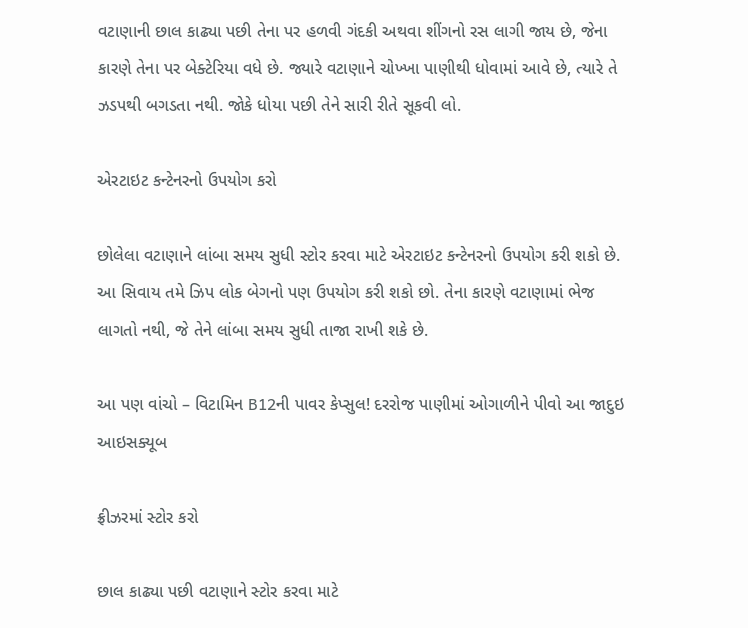વટાણાની છાલ કાઢ્યા પછી તેના પર હળવી ગંદકી અથવા શીંગનો રસ લાગી જાય છે, જેના કારણે તેના પર બેક્ટેરિયા વધે છે. જ્યારે વટાણાને ચોખ્ખા પાણીથી ધોવામાં આવે છે, ત્યારે તે ઝડપથી બગડતા નથી. જોકે ધોયા પછી તેને સારી રીતે સૂકવી લો.

એરટાઇટ કન્ટેનરનો ઉપયોગ કરો

છોલેલા વટાણાને લાંબા સમય સુધી સ્ટોર કરવા માટે એરટાઇટ કન્ટેનરનો ઉપયોગ કરી શકો છે. આ સિવાય તમે ઝિપ લોક બેગનો પણ ઉપયોગ કરી શકો છો. તેના કારણે વટાણામાં ભેજ લાગતો નથી, જે તેને લાંબા સમય સુધી તાજા રાખી શકે છે.

આ પણ વાંચો – વિટામિન B12ની પાવર કેપ્સુલ! દરરોજ પાણીમાં ઓગાળીને પીવો આ જાદુઇ આઇસક્યૂબ

ફ્રીઝરમાં સ્ટોર કરો

છાલ કાઢ્યા પછી વટાણાને સ્ટોર કરવા માટે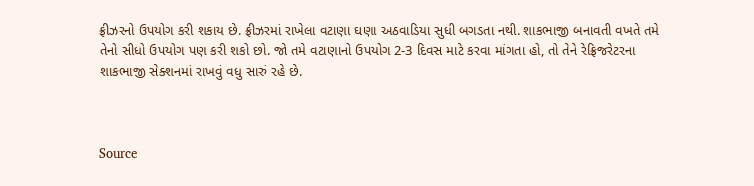ફ્રીઝરનો ઉપયોગ કરી શકાય છે. ફ્રીઝરમાં રાખેલા વટાણા ઘણા અઠવાડિયા સુધી બગડતા નથી. શાકભાજી બનાવતી વખતે તમે તેનો સીધો ઉપયોગ પણ કરી શકો છો. જો તમે વટાણાનો ઉપયોગ 2-3 દિવસ માટે કરવા માંગતા હો, તો તેને રેફ્રિજરેટરના શાકભાજી સેક્શનમાં રાખવું વધુ સારું રહે છે.



Source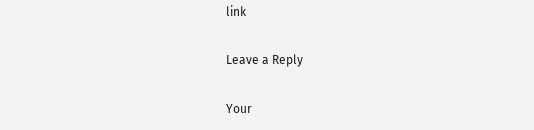link

Leave a Reply

Your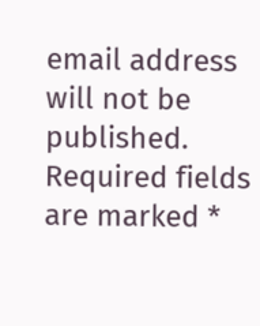email address will not be published. Required fields are marked *